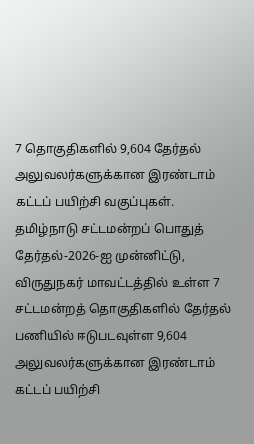7 தொகுதிகளில் 9,604 தேர்தல் அலுவலர்களுக்கான இரண்டாம் கட்டப் பயிற்சி வகுப்புகள்.
தமிழ்நாடு சட்டமன்றப் பொதுத் தேர்தல்-2026-ஐ முன்னிட்டு, விருதுநகர் மாவட்டத்தில் உள்ள 7 சட்டமன்றத் தொகுதிகளில் தேர்தல் பணியில் ஈடுபடவுள்ள 9,604 அலுவலர்களுக்கான இரண்டாம் கட்டப் பயிற்சி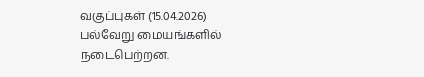வகுப்புகள் (15.04.2026) பல்வேறு மையங்களில் நடைபெற்றன.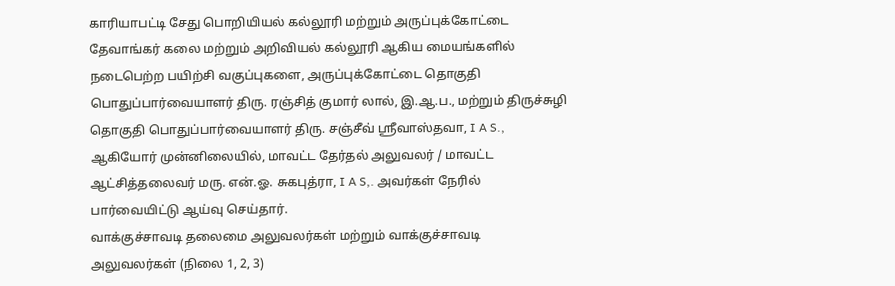காரியாபட்டி சேது பொறியியல் கல்லூரி மற்றும் அருப்புக்கோட்டை தேவாங்கர் கலை மற்றும் அறிவியல் கல்லூரி ஆகிய மையங்களில் நடைபெற்ற பயிற்சி வகுப்புகளை, அருப்புக்கோட்டை தொகுதி பொதுப்பார்வையாளர் திரு. ரஞ்சித் குமார் லால், இ.ஆ.ப., மற்றும் திருச்சுழி தொகுதி பொதுப்பார்வையாளர் திரு. சஞ்சீவ் ஸ்ரீவாஸ்தவா, I A S., ஆகியோர் முன்னிலையில், மாவட்ட தேர்தல் அலுவலர் / மாவட்ட ஆட்சித்தலைவர் மரு. என்.ஓ. சுகபுத்ரா, I A S,. அவர்கள் நேரில் பார்வையிட்டு ஆய்வு செய்தார்.
வாக்குச்சாவடி தலைமை அலுவலர்கள் மற்றும் வாக்குச்சாவடி அலுவலர்கள் (நிலை 1, 2, 3)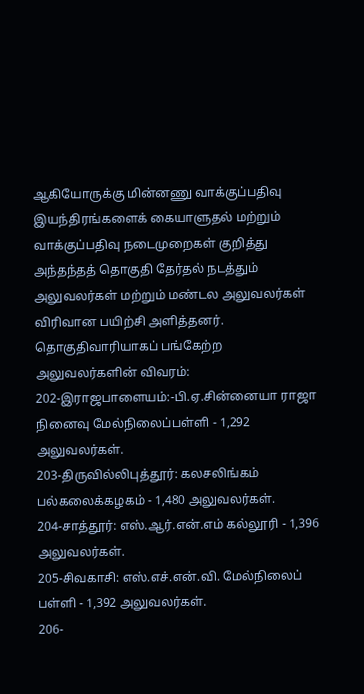ஆகியோருக்கு மின்னணு வாக்குப்பதிவு இயந்திரங்களைக் கையாளுதல் மற்றும் வாக்குப்பதிவு நடைமுறைகள் குறித்து அந்தந்தத் தொகுதி தேர்தல் நடத்தும் அலுவலர்கள் மற்றும் மண்டல அலுவலர்கள் விரிவான பயிற்சி அளித்தனர்.
தொகுதிவாரியாகப் பங்கேற்ற அலுவலர்களின் விவரம்:
202-இராஜபாளையம்:-பி.ஏ.சின்னையா ராஜா நினைவு மேல்நிலைப்பள்ளி - 1,292 அலுவலர்கள்.
203-திருவில்லிபுத்தூர்: கலசலிங்கம் பல்கலைக்கழகம் - 1,480 அலுவலர்கள்.
204-சாத்தூர்: எஸ்.ஆர்.என்.எம் கல்லூரி - 1,396 அலுவலர்கள்.
205-சிவகாசி: எஸ்.எச்.என்.வி. மேல்நிலைப் பள்ளி - 1,392 அலுவலர்கள்.
206-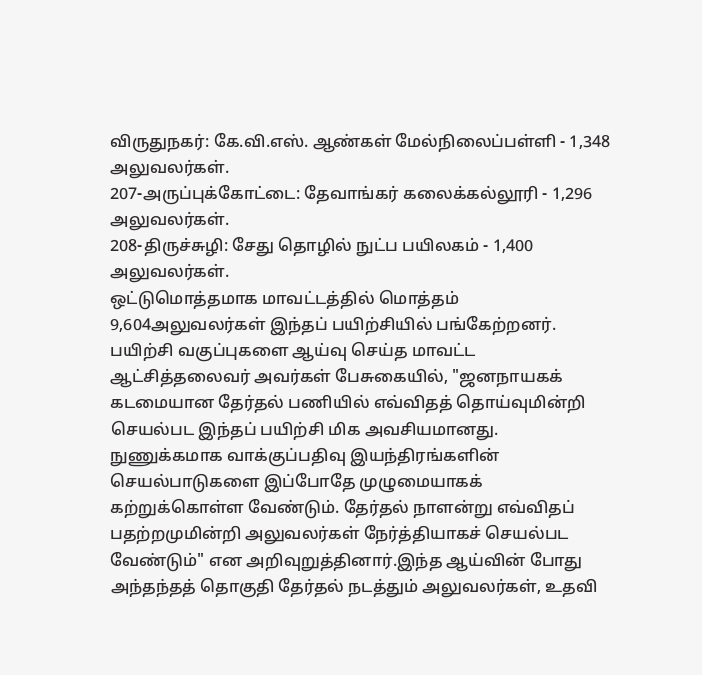விருதுநகர்: கே.வி.எஸ். ஆண்கள் மேல்நிலைப்பள்ளி - 1,348 அலுவலர்கள்.
207-அருப்புக்கோட்டை: தேவாங்கர் கலைக்கல்லூரி - 1,296 அலுவலர்கள்.
208-திருச்சுழி: சேது தொழில் நுட்ப பயிலகம் - 1,400 அலுவலர்கள்.
ஒட்டுமொத்தமாக மாவட்டத்தில் மொத்தம் 9,604அலுவலர்கள் இந்தப் பயிற்சியில் பங்கேற்றனர்.
பயிற்சி வகுப்புகளை ஆய்வு செய்த மாவட்ட ஆட்சித்தலைவர் அவர்கள் பேசுகையில், "ஜனநாயகக் கடமையான தேர்தல் பணியில் எவ்விதத் தொய்வுமின்றி செயல்பட இந்தப் பயிற்சி மிக அவசியமானது. நுணுக்கமாக வாக்குப்பதிவு இயந்திரங்களின் செயல்பாடுகளை இப்போதே முழுமையாகக் கற்றுக்கொள்ள வேண்டும். தேர்தல் நாளன்று எவ்விதப் பதற்றமுமின்றி அலுவலர்கள் நேர்த்தியாகச் செயல்பட வேண்டும்" என அறிவுறுத்தினார்.இந்த ஆய்வின் போது அந்தந்தத் தொகுதி தேர்தல் நடத்தும் அலுவலர்கள், உதவி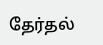தேர்தல்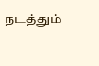நடத்தும்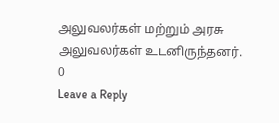அலுவலர்கள் மற்றும் அரசு அலுவலர்கள் உடனிருந்தனர்.
0
Leave a Reply